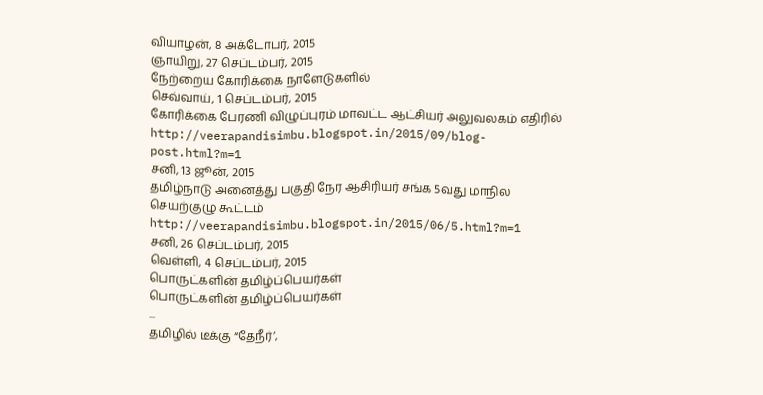வியாழன், 8 அக்டோபர், 2015
ஞாயிறு, 27 செப்டம்பர், 2015
நேற்றைய கோரிக்கை நாளேடுகளில்
செவ்வாய், 1 செப்டம்பர், 2015
கோரிக்கை பேரணி விழுப்புரம் மாவட்ட ஆட்சியர் அலுவலகம் எதிரில்
http://veerapandisimbu.blogspot.in/2015/09/blog-post.html?m=1
சனி, 13 ஜூன், 2015
தமிழ்நாடு அனைத்து பகுதி நேர ஆசிரியர் சங்க 5வது மாநில செயற்குழு கூட்டம்
http://veerapandisimbu.blogspot.in/2015/06/5.html?m=1
சனி, 26 செப்டம்பர், 2015
வெள்ளி, 4 செப்டம்பர், 2015
பொருட்களின் தமிழ்ப்பெயர்கள்
பொருட்களின் தமிழ்ப்பெயர்கள்
...
தமிழில் டீக்கு “தேநீர்’,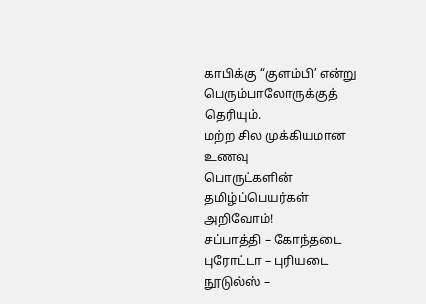காபிக்கு “குளம்பி’ என்று
பெரும்பாலோருக்குத்
தெரியும்.
மற்ற சில முக்கியமான உணவு
பொருட்களின் தமிழ்ப்பெயர்கள்
அறிவோம்!
சப்பாத்தி – கோந்தடை
புரோட்டா – புரியடை
நூடுல்ஸ் –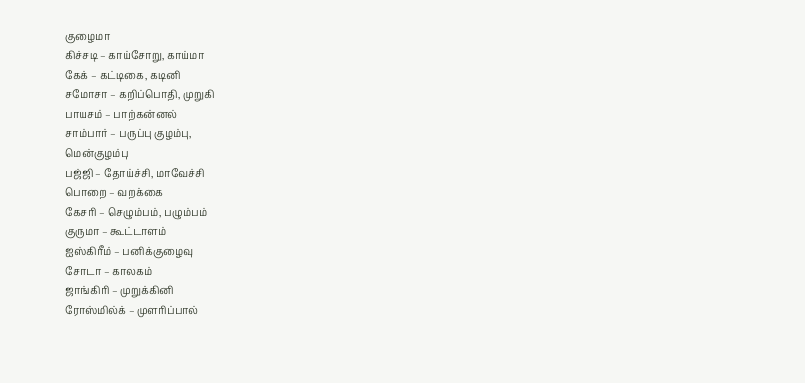குழைமா
கிச்சடி – காய்சோறு, காய்மா
கேக் – கட்டிகை, கடினி
சமோசா – கறிப்பொதி, முறுகி
பாயசம் – பாற்கன்னல்
சாம்பார் – பருப்பு குழம்பு,
மென்குழம்பு
பஜ்ஜி – தோய்ச்சி, மாவேச்சி
பொறை – வறக்கை
கேசரி – செழும்பம், பழும்பம்
குருமா – கூட்டாளம்
ஐஸ்கிரீம் – பனிக்குழைவு
சோடா – காலகம்
ஜாங்கிரி – முறுக்கினி
ரோஸ்மில்க் – முளரிப்பால்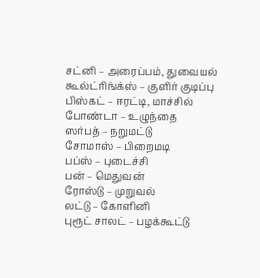சட்னி – அரைப்பம், துவையல்
கூல்ட்ரிங்க்ஸ் – குளிர் குடிப்பு
பிஸ்கட் – ஈரட்டி, மாச்சில்
போண்டா – உழுந்தை
ஸர்பத் – நறுமட்டு
சோமாஸ் – பிறைமடி
பப்ஸ் – புடைச்சி
பன் – மெதுவன்
ரோஸ்டு – முறுவல்
லட்டு – கோளினி
புரூட் சாலட் – பழக்கூட்டு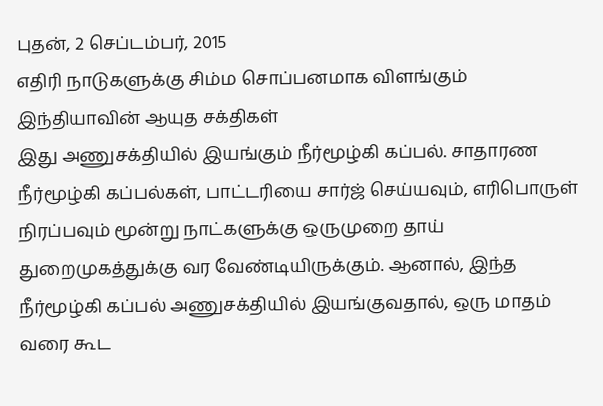புதன், 2 செப்டம்பர், 2015
எதிரி நாடுகளுக்கு சிம்ம சொப்பனமாக விளங்கும் இந்தியாவின் ஆயுத சக்திகள்
இது அணுசக்தியில் இயங்கும் நீர்மூழ்கி கப்பல். சாதாரண நீர்மூழ்கி கப்பல்கள், பாட்டரியை சார்ஜ் செய்யவும், எரிபொருள் நிரப்பவும் மூன்று நாட்களுக்கு ஒருமுறை தாய் துறைமுகத்துக்கு வர வேண்டியிருக்கும். ஆனால், இந்த நீர்மூழ்கி கப்பல் அணுசக்தியில் இயங்குவதால், ஒரு மாதம் வரை கூட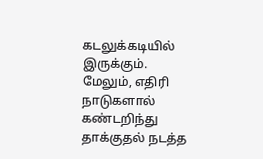கடலுக்கடியில் இருக்கும். மேலும், எதிரி நாடுகளால் கண்டறிந்து தாக்குதல் நடத்த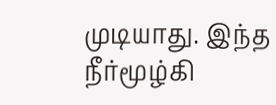முடியாது. இந்த நீர்மூழ்கி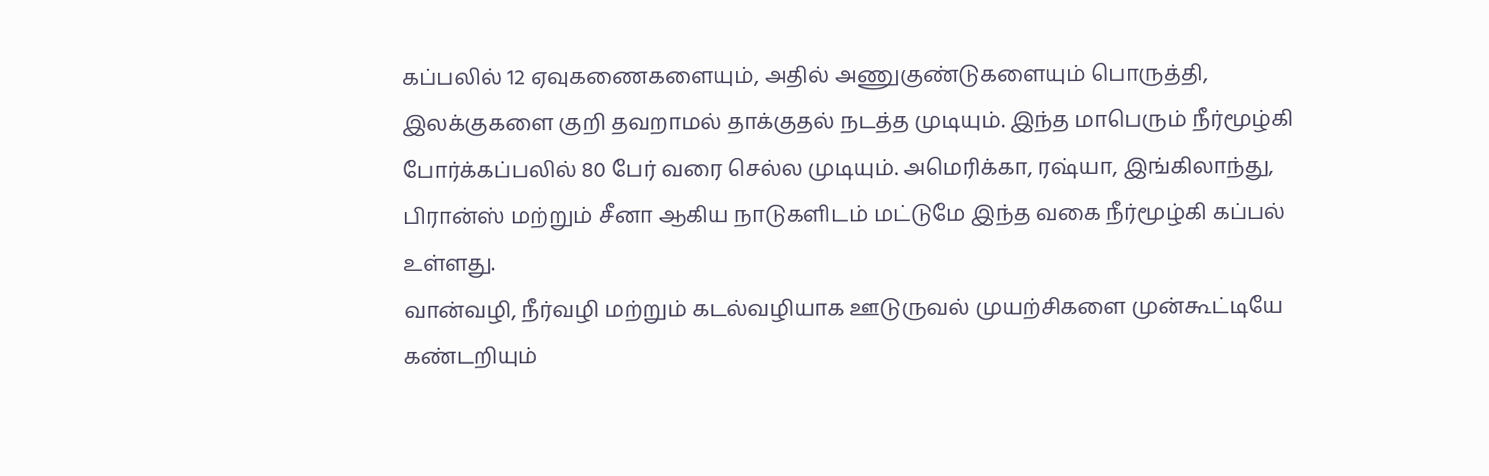கப்பலில் 12 ஏவுகணைகளையும், அதில் அணுகுண்டுகளையும் பொருத்தி, இலக்குகளை குறி தவறாமல் தாக்குதல் நடத்த முடியும். இந்த மாபெரும் நீர்மூழ்கி போர்க்கப்பலில் 80 பேர் வரை செல்ல முடியும். அமெரிக்கா, ரஷ்யா, இங்கிலாந்து, பிரான்ஸ் மற்றும் சீனா ஆகிய நாடுகளிடம் மட்டுமே இந்த வகை நீர்மூழ்கி கப்பல் உள்ளது.
வான்வழி, நீர்வழி மற்றும் கடல்வழியாக ஊடுருவல் முயற்சிகளை முன்கூட்டியே கண்டறியும்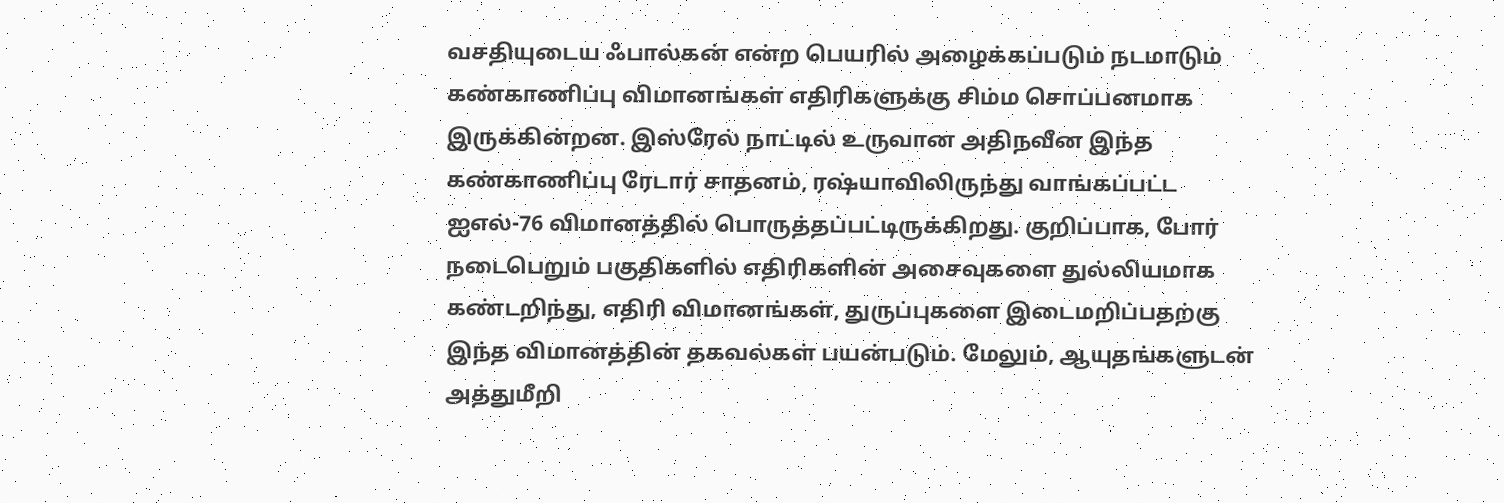வசதியுடைய ஃபால்கன் என்ற பெயரில் அழைக்கப்படும் நடமாடும் கண்காணிப்பு விமானங்கள் எதிரிகளுக்கு சிம்ம சொப்பனமாக இருக்கின்றன. இஸ்ரேல் நாட்டில் உருவான அதிநவீன இந்த கண்காணிப்பு ரேடார் சாதனம், ரஷ்யாவிலிருந்து வாங்கப்பட்ட ஐஎல்-76 விமானத்தில் பொருத்தப்பட்டிருக்கிறது. குறிப்பாக, போர் நடைபெறும் பகுதிகளில் எதிரிகளின் அசைவுகளை துல்லியமாக கண்டறிந்து, எதிரி விமானங்கள், துருப்புகளை இடைமறிப்பதற்கு இந்த விமானத்தின் தகவல்கள் பயன்படும். மேலும், ஆயுதங்களுடன் அத்துமீறி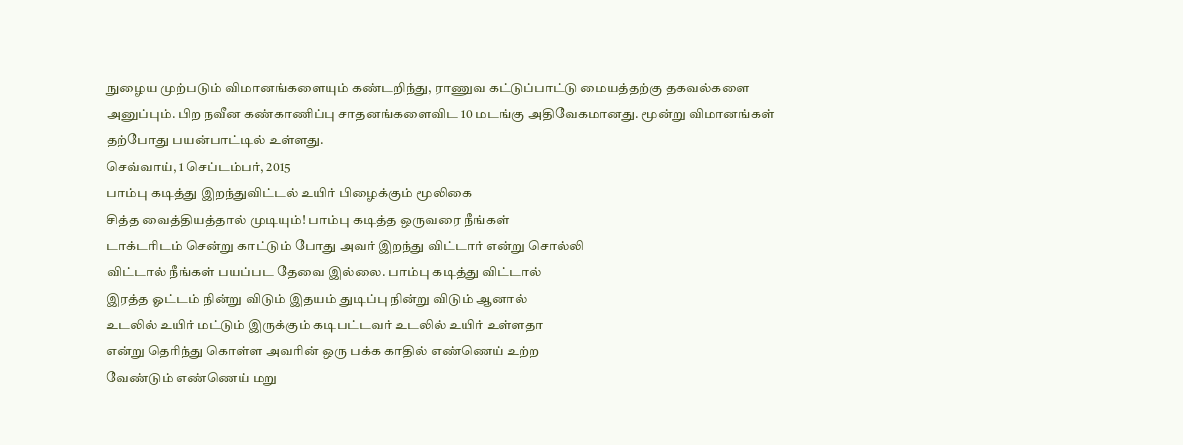நுழைய முற்படும் விமானங்களையும் கண்டறிந்து, ராணுவ கட்டுப்பாட்டு மையத்தற்கு தகவல்களை அனுப்பும். பிற நவீன கண்காணிப்பு சாதனங்களைவிட 10 மடங்கு அதிவேகமானது. மூன்று விமானங்கள் தற்போது பயன்பாட்டில் உள்ளது.
செவ்வாய், 1 செப்டம்பர், 2015
பாம்பு கடித்து இறந்துவிட்டல் உயிர் பிழைக்கும் மூலிகை
சித்த வைத்தியத்தால் முடியும்! பாம்பு கடித்த ஒருவரை நீங்கள்
டாக்டரிடம் சென்று காட்டும் போது அவர் இறந்து விட்டார் என்று சொல்லி
விட்டால் நீங்கள் பயப்பட தேவை இல்லை. பாம்பு கடித்து விட்டால்
இரத்த ஓட்டம் நின்று விடும் இதயம் துடிப்பு நின்று விடும் ஆனால்
உடலில் உயிர் மட்டும் இருக்கும் கடிபட்டவர் உடலில் உயிர் உள்ளதா
என்று தெரிந்து கொள்ள அவரின் ஒரு பக்க காதில் எண்ணெய் உற்ற
வேண்டும் எண்ணெய் மறு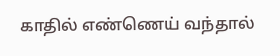காதில் எண்ணெய் வந்தால்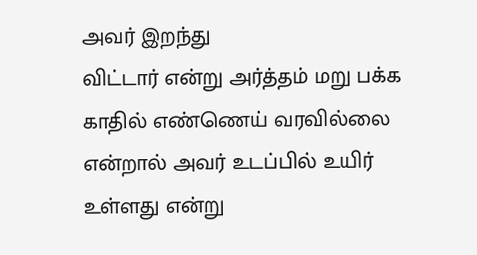அவர் இறந்து
விட்டார் என்று அர்த்தம் மறு பக்க காதில் எண்ணெய் வரவில்லை என்றால் அவர் உடப்பில் உயிர் உள்ளது என்று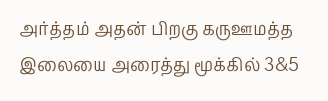அர்த்தம் அதன் பிறகு கருஊமத்த இலையை அரைத்து மூக்கில் 3&5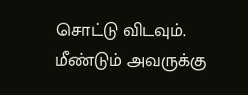சொட்டு விடவும். மீண்டும் அவருக்கு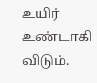உயிர் உண்டாகி விடும்.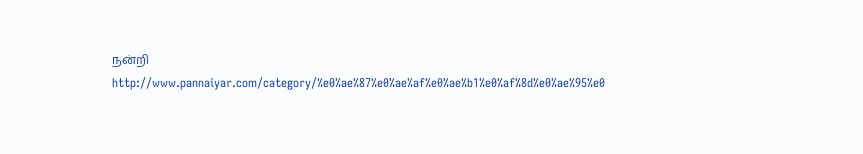நன்றி
http://www.pannaiyar.com/category/%e0%ae%87%e0%ae%af%e0%ae%b1%e0%af%8d%e0%ae%95%e0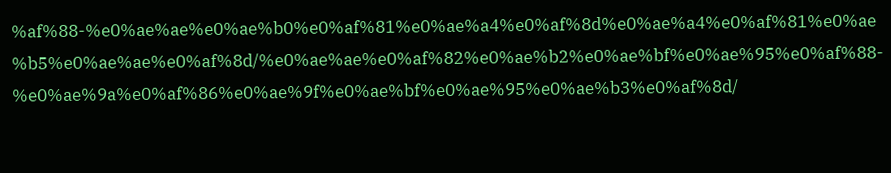%af%88-%e0%ae%ae%e0%ae%b0%e0%af%81%e0%ae%a4%e0%af%8d%e0%ae%a4%e0%af%81%e0%ae%b5%e0%ae%ae%e0%af%8d/%e0%ae%ae%e0%af%82%e0%ae%b2%e0%ae%bf%e0%ae%95%e0%af%88-%e0%ae%9a%e0%af%86%e0%ae%9f%e0%ae%bf%e0%ae%95%e0%ae%b3%e0%af%8d/